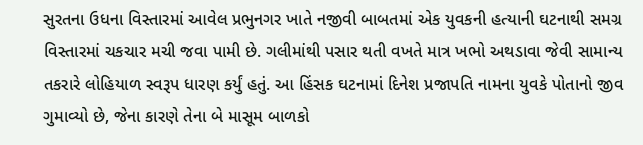સુરતના ઉધના વિસ્તારમાં આવેલ પ્રભુનગર ખાતે નજીવી બાબતમાં એક યુવકની હત્યાની ઘટનાથી સમગ્ર વિસ્તારમાં ચકચાર મચી જવા પામી છે. ગલીમાંથી પસાર થતી વખતે માત્ર ખભો અથડાવા જેવી સામાન્ય તકરારે લોહિયાળ સ્વરૂપ ધારણ કર્યું હતું. આ હિંસક ઘટનામાં દિનેશ પ્રજાપતિ નામના યુવકે પોતાનો જીવ ગુમાવ્યો છે, જેના કારણે તેના બે માસૂમ બાળકો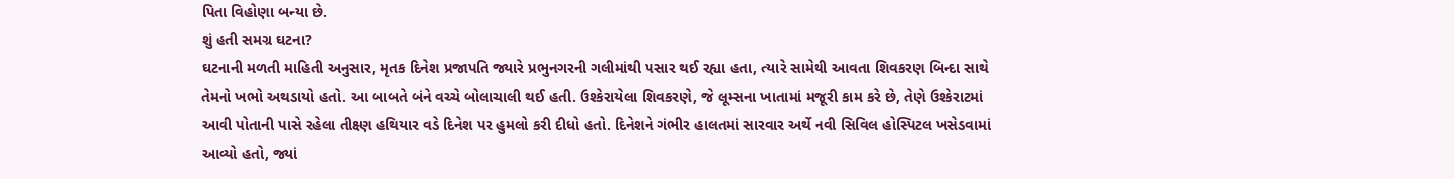પિતા વિહોણા બન્યા છે.
શું હતી સમગ્ર ઘટના?
ઘટનાની મળતી માહિતી અનુસાર, મૃતક દિનેશ પ્રજાપતિ જ્યારે પ્રભુનગરની ગલીમાંથી પસાર થઈ રહ્યા હતા, ત્યારે સામેથી આવતા શિવકરણ બિન્દા સાથે તેમનો ખભો અથડાયો હતો. આ બાબતે બંને વચ્ચે બોલાચાલી થઈ હતી. ઉશ્કેરાયેલા શિવકરણે, જે લૂમ્સના ખાતામાં મજૂરી કામ કરે છે, તેણે ઉશ્કેરાટમાં આવી પોતાની પાસે રહેલા તીક્ષ્ણ હથિયાર વડે દિનેશ પર હુમલો કરી દીધો હતો. દિનેશને ગંભીર હાલતમાં સારવાર અર્થે નવી સિવિલ હોસ્પિટલ ખસેડવામાં આવ્યો હતો, જ્યાં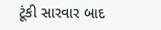ટૂંકી સારવાર બાદ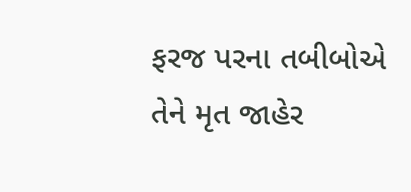ફરજ પરના તબીબોએ તેને મૃત જાહેર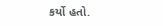કર્યો હતો.